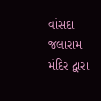વાંસદા જલારામ મંદિર દ્વારા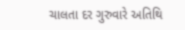ચાલતા દર ગુરુવારે અતિથિ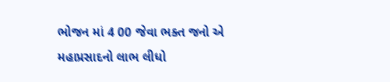ભોજન માં 4 00 જેવા ભક્ત જનો એ મહાપ્રસાદનો લાભ લીધો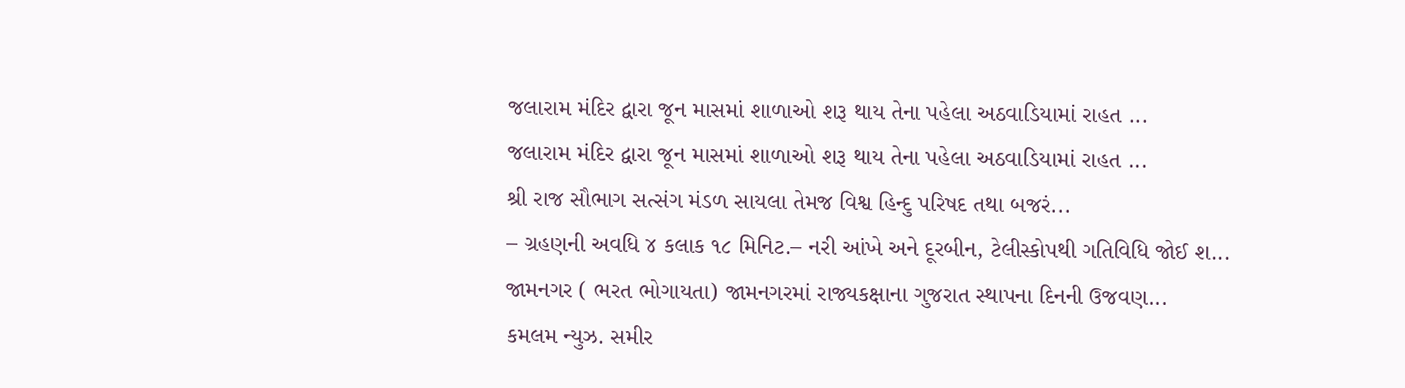જલારામ મંદિર દ્વારા જૂન માસમાં શાળાઓ શરૂ થાય તેના પહેલા અઠવાડિયામાં રાહત ...
જલારામ મંદિર દ્વારા જૂન માસમાં શાળાઓ શરૂ થાય તેના પહેલા અઠવાડિયામાં રાહત ...
શ્રી રાજ સૌભાગ સત્સંગ મંડળ સાયલા તેમજ વિશ્વ હિન્દુ પરિષદ તથા બજરં...
– ગ્રહણની અવધિ ૪ કલાક ૧૮ મિનિટ.– નરી આંખે અને દૂરબીન, ટેલીસ્કોપથી ગતિવિધિ જોઈ શ...
જામનગર ( ભરત ભોગાયતા) જામનગરમાં રાજ્યકક્ષાના ગુજરાત સ્થાપના દિનની ઉજવણ...
કમલમ ન્યુઝ. સમીર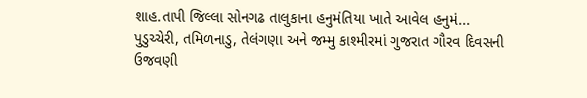શાહ.તાપી જિલ્લા સોનગઢ તાલુકાના હનુમંતિયા ખાતે આવેલ હનુમં...
પુડુચ્ચેરી, તમિળનાડુ, તેલંગણા અને જમ્મુ કાશ્મીરમાં ગુજરાત ગૌરવ દિવસની ઉજવણી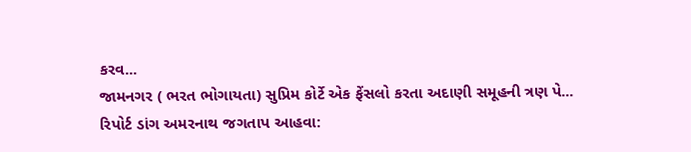કરવ...
જામનગર ( ભરત ભોગાયતા) સુપ્રિમ કોર્ટે એક ફેંસલો કરતા અદાણી સમૂહની ત્રણ પે...
રિપોર્ટ ડાંગ અમરનાથ જગતાપ આહવા: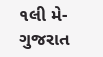૧લી મે-ગુજરાત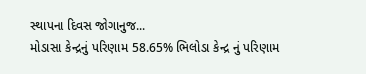સ્થાપના દિવસ જોગાનુજ...
મોડાસા કેન્દ્રનું પરિણામ 58.65% ભિલોડા કેન્દ્ર નું પરિણામ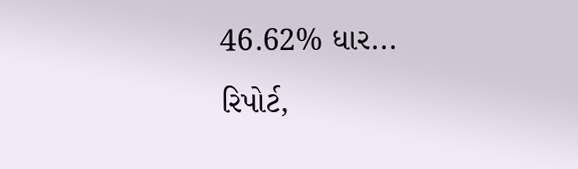46.62% ધાર...
રિપોર્ટ,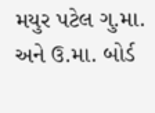મયુર પટેલ ગુ.મા. અને ઉ.મા. બોર્ડ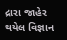દ્રારા જાહેર થયેલ વિજ્ઞાન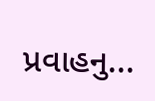પ્રવાહનુ...